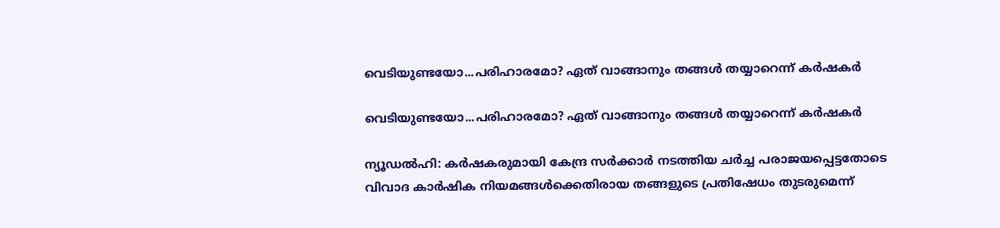വെടിയുണ്ടയോ...പരിഹാരമോ? ഏത് വാങ്ങാനും തങ്ങള്‍ തയ്യാറെന്ന് കര്‍ഷകര്‍

വെടിയുണ്ടയോ...പരിഹാരമോ? ഏത് വാങ്ങാനും തങ്ങള്‍ തയ്യാറെന്ന് കര്‍ഷകര്‍

ന്യൂഡല്‍ഹി: കര്‍ഷകരുമായി കേന്ദ്ര സര്‍ക്കാര്‍ നടത്തിയ ചര്‍ച്ച പരാജയപ്പെട്ടതോടെ വിവാദ കാര്‍ഷിക നിയമങ്ങള്‍ക്കെതിരായ തങ്ങളുടെ പ്രതിഷേധം തുടരുമെന്ന്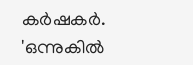കര്‍ഷകര്‍. 'ഒന്നുകില്‍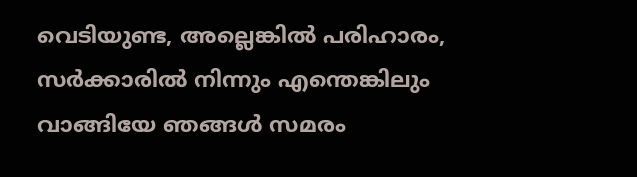വെടിയുണ്ട, അല്ലെങ്കില്‍ പരിഹാരം, സര്‍ക്കാരില്‍ നിന്നും എന്തെങ്കിലും വാങ്ങിയേ ഞങ്ങള്‍ സമരം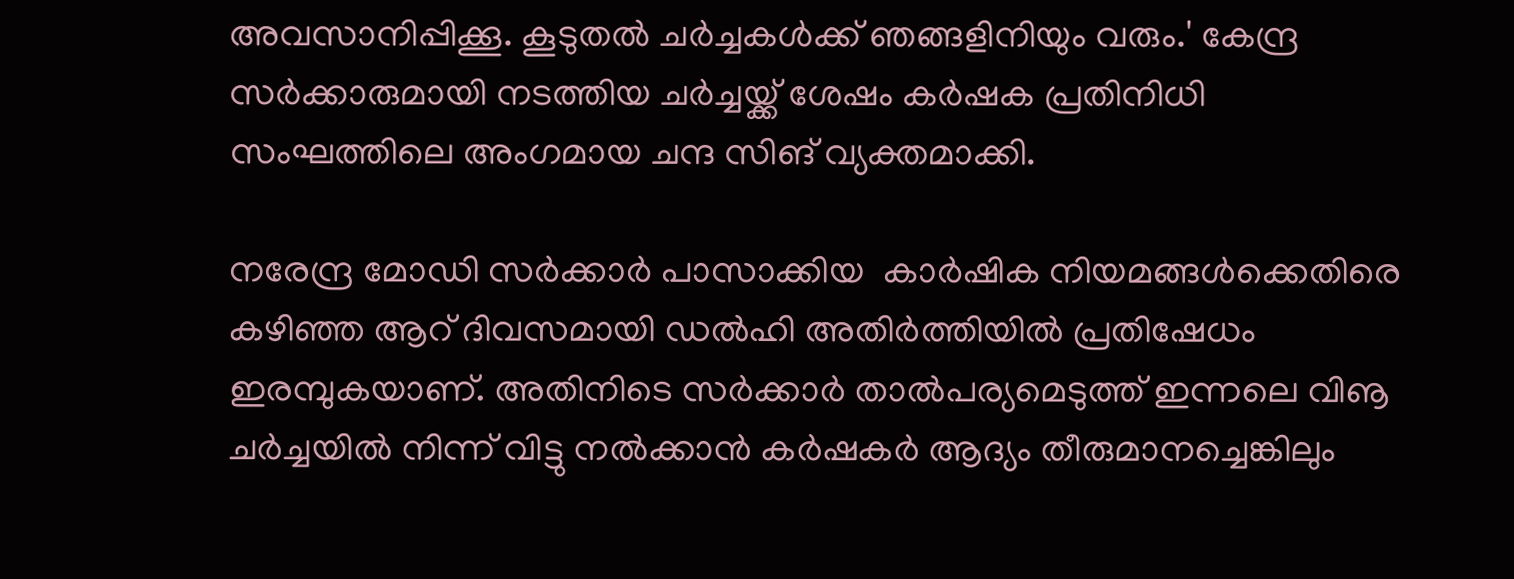അവസാനിപ്പിക്കൂ. കൂടുതല്‍ ചര്‍ച്ചകള്‍ക്ക് ഞങ്ങളിനിയും വരും.' കേന്ദ്ര സര്‍ക്കാരുമായി നടത്തിയ ചര്‍ച്ചയ്ക്ക് ശേഷം കര്‍ഷക പ്രതിനിധി സംഘത്തിലെ അംഗമായ ചന്ദ സിങ് വ്യക്തമാക്കി.

നരേന്ദ്ര മോഡി സര്‍ക്കാര്‍ പാസാക്കിയ  കാര്‍ഷിക നിയമങ്ങള്‍ക്കെതിരെ കഴിഞ്ഞ ആറ് ദിവസമായി ഡല്‍ഹി അതിര്‍ത്തിയില്‍ പ്രതിഷേധം ഇരമ്പുകയാണ്. അതിനിടെ സര്‍ക്കാര്‍ താല്‍പര്യമെടുത്ത് ഇന്നലെ വിൡ ചര്‍ച്ചയില്‍ നിന്ന് വിട്ടു നല്‍ക്കാന്‍ കര്‍ഷകര്‍ ആദ്യം തീരുമാനച്ചെങ്കിലും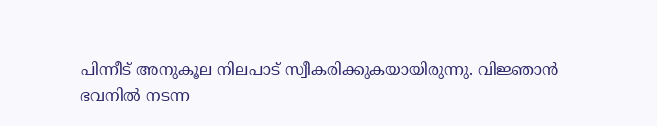പിന്നീട് അനുകൂല നിലപാട് സ്വീകരിക്കുകയായിരുന്നു. വിജ്ഞാന്‍ ഭവനില്‍ നടന്ന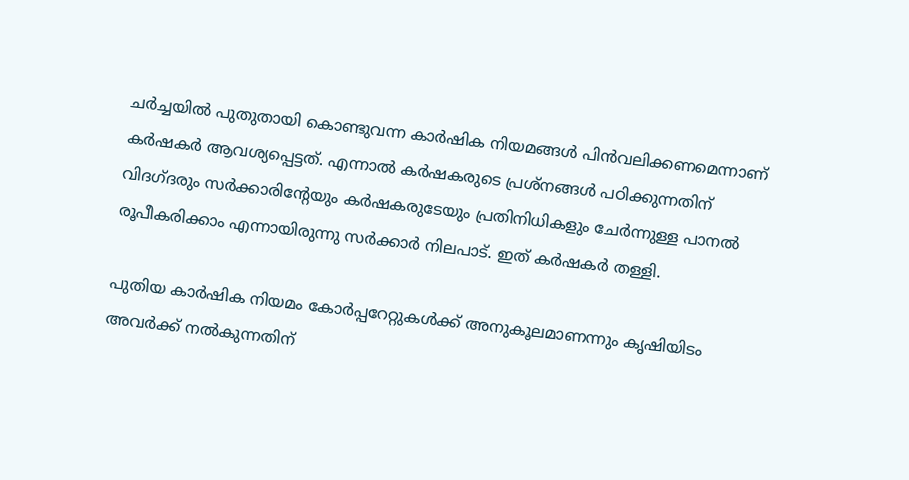ചര്‍ച്ചയില്‍ പുതുതായി കൊണ്ടുവന്ന കാര്‍ഷിക നിയമങ്ങള്‍ പിന്‍വലിക്കണമെന്നാണ് കര്‍ഷകര്‍ ആവശ്യപ്പെട്ടത്. എന്നാല്‍ കര്‍ഷകരുടെ പ്രശ്‌നങ്ങള്‍ പഠിക്കുന്നതിന് വിദഗ്ദരും സര്‍ക്കാരിന്റേയും കര്‍ഷകരുടേയും പ്രതിനിധികളും ചേര്‍ന്നുള്ള പാനല്‍ രൂപീകരിക്കാം എന്നായിരുന്നു സര്‍ക്കാര്‍ നിലപാട്. ഇത് കര്‍ഷകര്‍ തള്ളി.

പുതിയ കാര്‍ഷിക നിയമം കോര്‍പ്പറേറ്റുകള്‍ക്ക് അനുകൂലമാണന്നും കൃഷിയിടം അവര്‍ക്ക് നല്‍കുന്നതിന്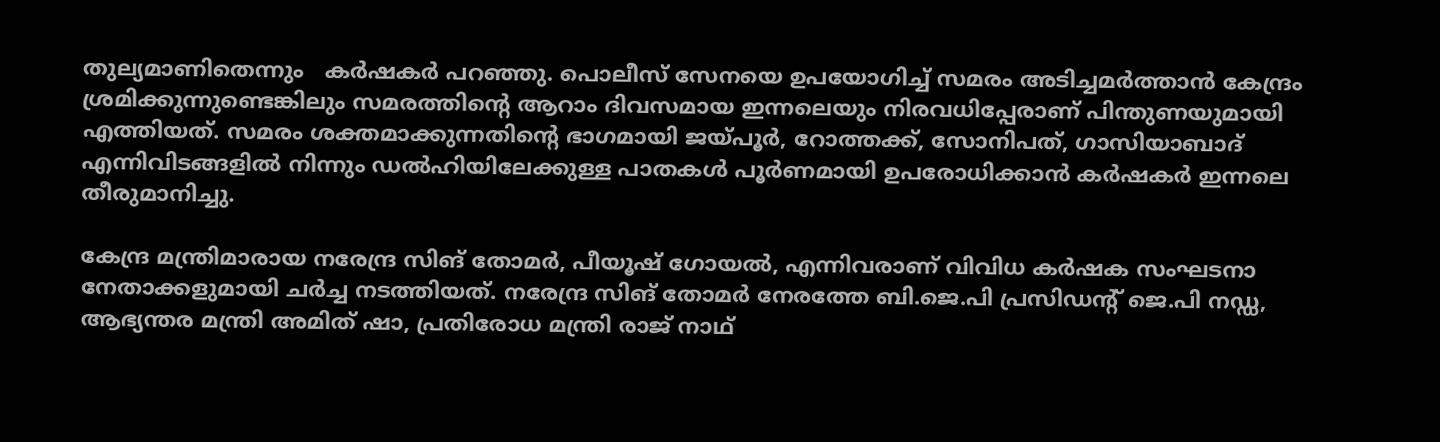തുല്യമാണിതെന്നും   കര്‍ഷകര്‍ പറഞ്ഞു. പൊലീസ് സേനയെ ഉപയോഗിച്ച് സമരം അടിച്ചമര്‍ത്താന്‍ കേന്ദ്രം ശ്രമിക്കുന്നുണ്ടെങ്കിലും സമരത്തിന്റെ ആറാം ദിവസമായ ഇന്നലെയും നിരവധിപ്പേരാണ് പിന്തുണയുമായി എത്തിയത്. സമരം ശക്തമാക്കുന്നതിന്റെ ഭാഗമായി ജയ്പൂര്‍, റോത്തക്ക്, സോനിപത്, ഗാസിയാബാദ് എന്നിവിടങ്ങളില്‍ നിന്നും ഡല്‍ഹിയിലേക്കുള്ള പാതകള്‍ പൂര്‍ണമായി ഉപരോധിക്കാന്‍ കര്‍ഷകര്‍ ഇന്നലെ തീരുമാനിച്ചു.

കേന്ദ്ര മന്ത്രിമാരായ നരേന്ദ്ര സിങ് തോമര്‍, പീയൂഷ് ഗോയല്‍, എന്നിവരാണ് വിവിധ കര്‍ഷക സംഘടനാ നേതാക്കളുമായി ചര്‍ച്ച നടത്തിയത്. നരേന്ദ്ര സിങ് തോമര്‍ നേരത്തേ ബി.ജെ.പി പ്രസിഡന്റ് ജെ.പി നഡ്ഡ, ആഭ്യന്തര മന്ത്രി അമിത് ഷാ, പ്രതിരോധ മന്ത്രി രാജ് നാഥ്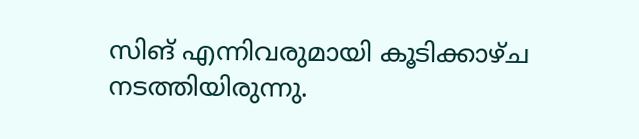സിങ് എന്നിവരുമായി കൂടിക്കാഴ്ച നടത്തിയിരുന്നു.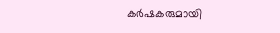കര്‍ഷകരുമായി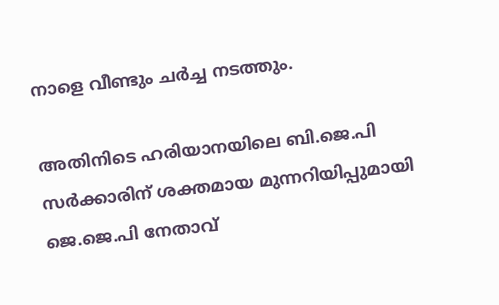നാളെ വീണ്ടും ചര്‍ച്ച നടത്തും.

അതിനിടെ ഹരിയാനയിലെ ബി.ജെ.പി സര്‍ക്കാരിന് ശക്തമായ മുന്നറിയിപ്പുമായി ജെ.ജെ.പി നേതാവ്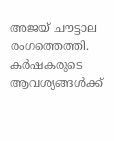അജയ് ചൗട്ടാല രംഗത്തെത്തി. കര്‍ഷകരുടെ ആവശ്യങ്ങള്‍ക്ക്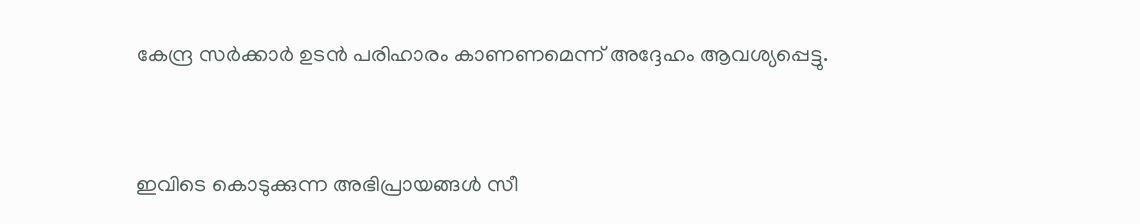കേന്ദ്ര സര്‍ക്കാര്‍ ഉടന്‍ പരിഹാരം കാണണമെന്ന് അദ്ദേഹം ആവശ്യപ്പെട്ടു.


ഇവിടെ കൊടുക്കുന്ന അഭിപ്രായങ്ങള്‍ സീ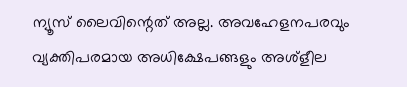ന്യൂസ് ലൈവിന്റെത് അല്ല. അവഹേളനപരവും വ്യക്തിപരമായ അധിക്ഷേപങ്ങളും അശ്‌ളീല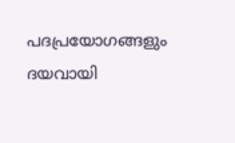പദപ്രയോഗങ്ങളും ദയവായി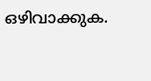ഒഴിവാക്കുക.